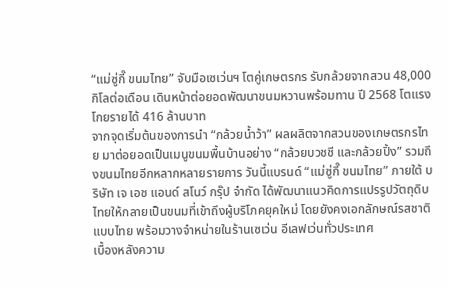“แม่ซู่กี๊ ขนมไทย” จับมือเซเว่นฯ โตคู่เกษตรกร รับกล้วยจากสวน 48,000 กิโลต่อเดือน เดินหน้าต่อยอดพัฒนาขนมหวานพร้อมทาน ปี 2568 โตแรง โกยรายได้ 416 ล้านบาท
จากจุดเริ่มต้นของการนำ “กล้วยน้ำว้า” ผลผลิตจากสวนของเกษตรกรไทย มาต่อยอดเป็นเมนูขนมพื้นบ้านอย่าง “กล้วยบวชชี และกล้วยปิ้ง” รวมถึงขนมไทยอีกหลากหลายรายการ วันนี้แบรนด์ “แม่ซู่กี๊ ขนมไทย” ภายใต้ บริษัท เจ เอช แอนด์ สโนว์ กรุ๊ป จำกัด ได้พัฒนาแนวคิดการแปรรูปวัตถุดิบไทยให้กลายเป็นขนมที่เข้าถึงผู้บริโภคยุคใหม่ โดยยังคงเอกลักษณ์รสชาติแบบไทย พร้อมวางจำหน่ายในร้านเซเว่น อีเลฟเว่นทั่วประเทศ
เบื้องหลังความ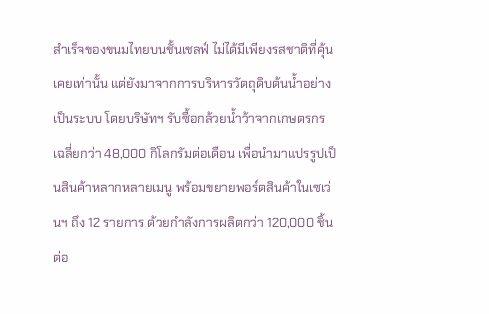สำเร็จของขนมไทยบนชั้นเชลฟ์ ไม่ได้มีเพียงรสชาติที่คุ้นเคยเท่านั้น แต่ยังมาจากการบริหารวัตถุดิบต้นน้ำอย่างเป็นระบบ โดยบริษัทฯ รับซื้อกล้วยน้ำว้าจากเกษตรกรเฉลี่ยกว่า 48,000 กิโลกรัมต่อเดือน เพื่อนำมาแปรรูปเป็นสินค้าหลากหลายเมนู พร้อมขยายพอร์ตสินค้าในเซเว่นฯ ถึง 12 รายการ ด้วยกำลังการผลิตกว่า 120,000 ชิ้นต่อ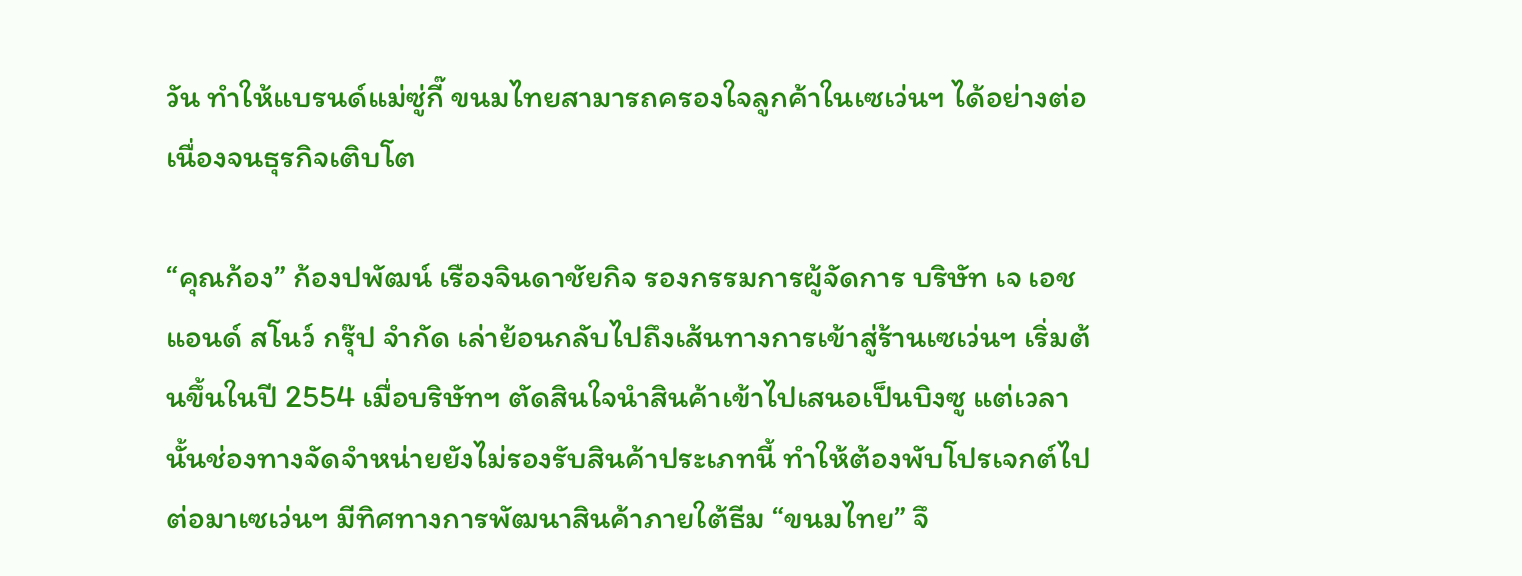วัน ทำให้แบรนด์แม่ซู่กี๊ ขนมไทยสามารถครองใจลูกค้าในเซเว่นฯ ได้อย่างต่อเนื่องจนธุรกิจเติบโต

“คุณก้อง” ก้องปพัฒน์ เรืองจินดาชัยกิจ รองกรรมการผู้จัดการ บริษัท เจ เอช แอนด์ สโนว์ กรุ๊ป จำกัด เล่าย้อนกลับไปถึงเส้นทางการเข้าสู่ร้านเซเว่นฯ เริ่มต้นขึ้นในปี 2554 เมื่อบริษัทฯ ตัดสินใจนำสินค้าเข้าไปเสนอเป็นบิงซู แต่เวลานั้นช่องทางจัดจำหน่ายยังไม่รองรับสินค้าประเภทนี้ ทำให้ต้องพับโปรเจกต์ไป ต่อมาเซเว่นฯ มีทิศทางการพัฒนาสินค้าภายใต้ธีม “ขนมไทย” จึ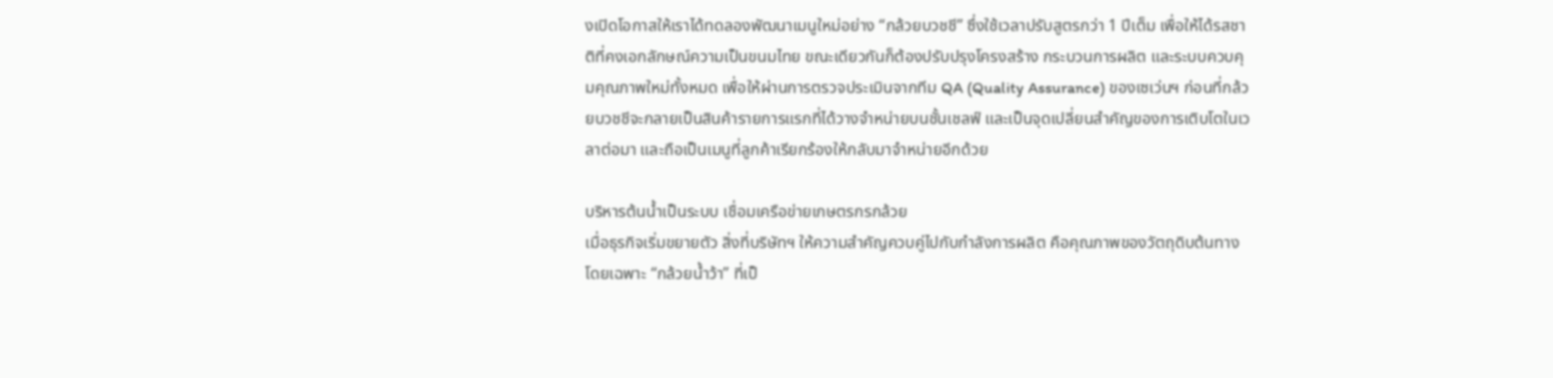งเปิดโอกาสให้เราได้ทดลองพัฒนาเมนูใหม่อย่าง “กล้วยบวชชี” ซึ่งใช้เวลาปรับสูตรกว่า 1 ปีเต็ม เพื่อให้ได้รสชาติที่คงเอกลักษณ์ความเป็นขนมไทย ขณะเดียวกันก็ต้องปรับปรุงโครงสร้าง กระบวนการผลิต และระบบควบคุมคุณภาพใหม่ทั้งหมด เพื่อให้ผ่านการตรวจประเมินจากทีม QA (Quality Assurance) ของเซเว่นฯ ก่อนที่กล้วยบวชชีจะกลายเป็นสินค้ารายการแรกที่ได้วางจำหน่ายบนชั้นเชลฟ์ และเป็นจุดเปลี่ยนสำคัญของการเติบโตในเวลาต่อมา และถือเป็นเมนูที่ลูกค้าเรียกร้องให้กลับมาจำหน่ายอีกด้วย

บริหารต้นน้ำเป็นระบบ เชื่อมเครือข่ายเกษตรกรกล้วย
เมื่อธุรกิจเริ่มขยายตัว สิ่งที่บริษัทฯ ให้ความสำคัญควบคู่ไปกับกำลังการผลิต คือคุณภาพของวัตถุดิบต้นทาง โดยเฉพาะ “กล้วยน้ำว้า” ที่เป็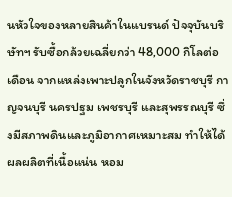นหัวใจของหลายสินค้าในแบรนด์ ปัจจุบันบริษัทฯ รับซื้อกล้วยเฉลี่ยกว่า 48,000 กิโลต่อเดือน จากแหล่งเพาะปลูกในจังหวัดราชบุรี กาญจนบุรี นครปฐม เพชรบุรี และสุพรรณบุรี ซึ่งมีสภาพดินและภูมิอากาศเหมาะสม ทำให้ได้ผลผลิตที่เนื้อแน่น หอม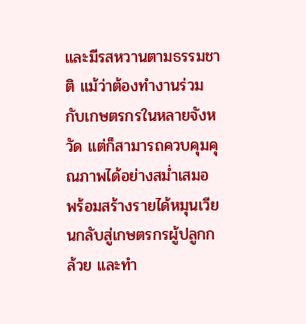และมีรสหวานตามธรรมชาติ แม้ว่าต้องทำงานร่วมกับเกษตรกรในหลายจังหวัด แต่ก็สามารถควบคุมคุณภาพได้อย่างสม่ำเสมอ พร้อมสร้างรายได้หมุนเวียนกลับสู่เกษตรกรผู้ปลูกกล้วย และทำ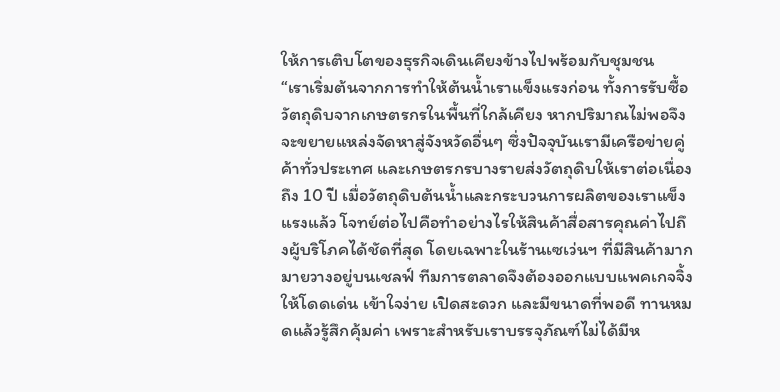ให้การเติบโตของธุรกิจเดินเคียงข้างไปพร้อมกับชุมชน
“เราเริ่มต้นจากการทำให้ต้นน้ำเราแข็งแรงก่อน ทั้งการรับซื้อวัตถุดิบจากเกษตรกรในพื้นที่ใกล้เคียง หากปริมาณไม่พอจึงจะขยายแหล่งจัดหาสู่จังหวัดอื่นๆ ซึ่งปัจจุบันเรามีเครือข่ายคู่ค้าทั่วประเทศ และเกษตรกรบางรายส่งวัตถุดิบให้เราต่อเนื่องถึง 10 ปี เมื่อวัตถุดิบต้นน้ำและกระบวนการผลิตของเราแข็งแรงแล้ว โจทย์ต่อไปคือทำอย่างไรให้สินค้าสื่อสารคุณค่าไปถึงผู้บริโภคได้ชัดที่สุด โดยเฉพาะในร้านเซเว่นฯ ที่มีสินค้ามากมายวางอยู่บนเชลฟ์ ทีมการตลาดจึงต้องออกแบบแพคเกจจิ้งให้โดดเด่น เข้าใจง่าย เปิดสะดวก และมีขนาดที่พอดี ทานหมดแล้วรู้สึกคุ้มค่า เพราะสำหรับเราบรรจุภัณฑ์ไม่ได้มีห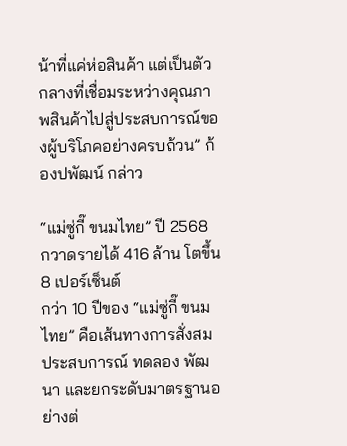น้าที่แค่ห่อสินค้า แต่เป็นตัวกลางที่เชื่อมระหว่างคุณภาพสินค้าไปสู่ประสบการณ์ของผู้บริโภคอย่างครบถ้วน” ก้องปพัฒน์ กล่าว

“แม่ซู่กี๊ ขนมไทย” ปี 2568 กวาดรายได้ 416 ล้าน โตขึ้น 8 เปอร์เซ็นต์
กว่า 10 ปีของ “แม่ซู่กี๊ ขนมไทย” คือเส้นทางการสั่งสมประสบการณ์ ทดลอง พัฒนา และยกระดับมาตรฐานอย่างต่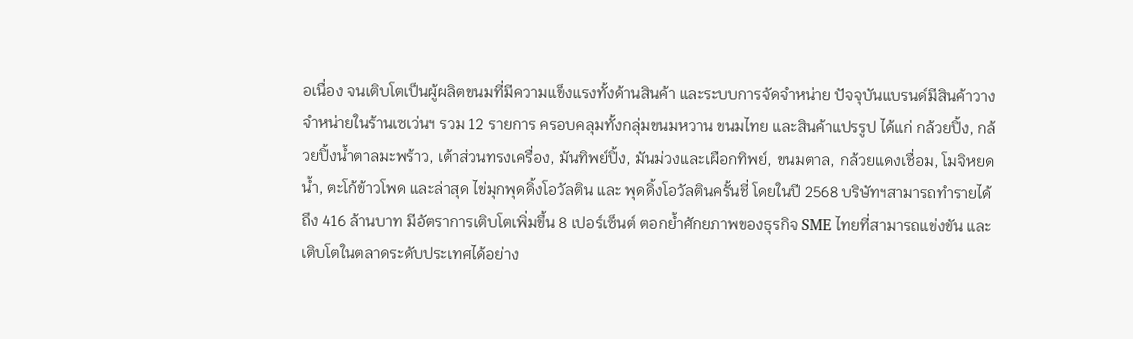อเนื่อง จนเติบโตเป็นผู้ผลิตขนมที่มีความแข็งแรงทั้งด้านสินค้า และระบบการจัดจำหน่าย ปัจจุบันแบรนด์มีสินค้าวางจำหน่ายในร้านเซเว่นฯ รวม 12 รายการ ครอบคลุมทั้งกลุ่มขนมหวาน ขนมไทย และสินค้าแปรรูป ได้แก่ กล้วยปิ้ง, กล้วยปิ้งน้ำตาลมะพร้าว, เต้าส่วนทรงเครื่อง, มันทิพย์ปิ้ง, มันม่วงเเละเผือกทิพย์, ขนมตาล, กล้วยแดงเชื่อม, โมจิหยดน้ำ, ตะโก้ข้าวโพด และล่าสุด ไข่มุกพุดดิ้งโอวัลติน และ พุดดิ้งโอวัลตินครั้นชี่ โดยในปี 2568 บริษัทฯสามารถทำรายได้ถึง 416 ล้านบาท มีอัตราการเติบโตเพิ่มขึ้น 8 เปอร์เซ็นต์ ตอกย้ำศักยภาพของธุรกิจ SME ไทยที่สามารถแข่งขัน และเติบโตในตลาดระดับประเทศได้อย่าง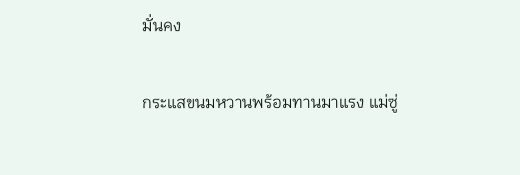มั่นคง

กระแสขนมหวานพร้อมทานมาแรง แม่ซู่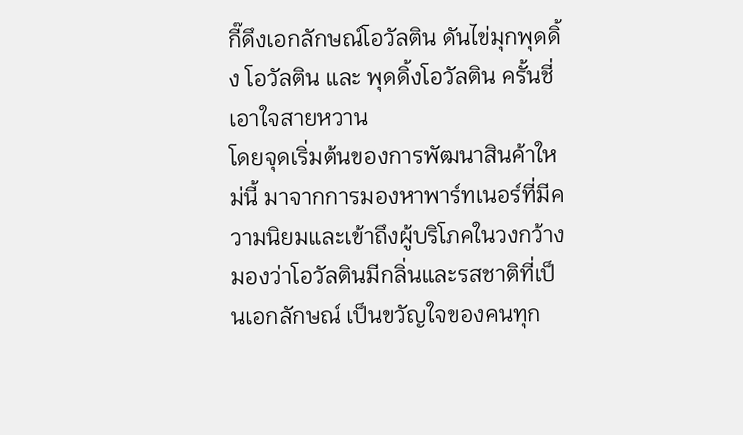กี๊ดึงเอกลักษณ์โอวัลติน ดันไข่มุกพุดดิ้ง โอวัลติน และ พุดดิ้งโอวัลติน ครั้นชี่ เอาใจสายหวาน
โดยจุดเริ่มต้นของการพัฒนาสินค้าใหม่นี้ มาจากการมองหาพาร์ทเนอร์ที่มีความนิยมและเข้าถึงผู้บริโภคในวงกว้าง มองว่าโอวัลตินมีกลิ่นและรสชาติที่เป็นเอกลักษณ์ เป็นขวัญใจของคนทุก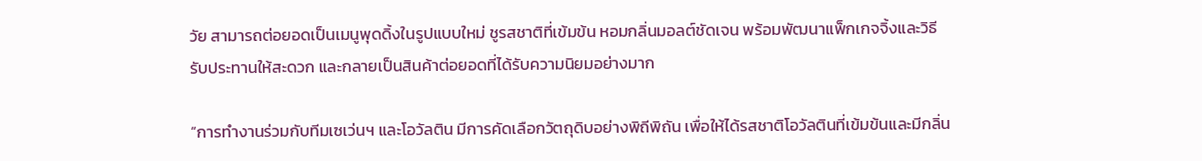วัย สามารถต่อยอดเป็นเมนูพุดดิ้งในรูปแบบใหม่ ชูรสชาติที่เข้มข้น หอมกลิ่นมอลต์ชัดเจน พร้อมพัฒนาแพ็กเกจจิ้งและวิธีรับประทานให้สะดวก และกลายเป็นสินค้าต่อยอดที่ได้รับความนิยมอย่างมาก

“การทำงานร่วมกับทีมเซเว่นฯ และโอวัลติน มีการคัดเลือกวัตถุดิบอย่างพิถีพิถัน เพื่อให้ได้รสชาติโอวัลตินที่เข้มข้นและมีกลิ่น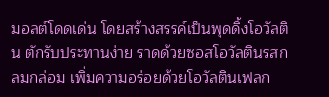มอลต์โดดเด่น โดยสร้างสรรค์เป็นพุดดิ้งโอวัลติน ตักรับประทานง่าย ราดด้วยซอสโอวัลตินรสกลมกล่อม เพิ่มความอร่อยด้วยโอวัลตินเฟลก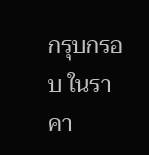กรุบกรอบ ในราคา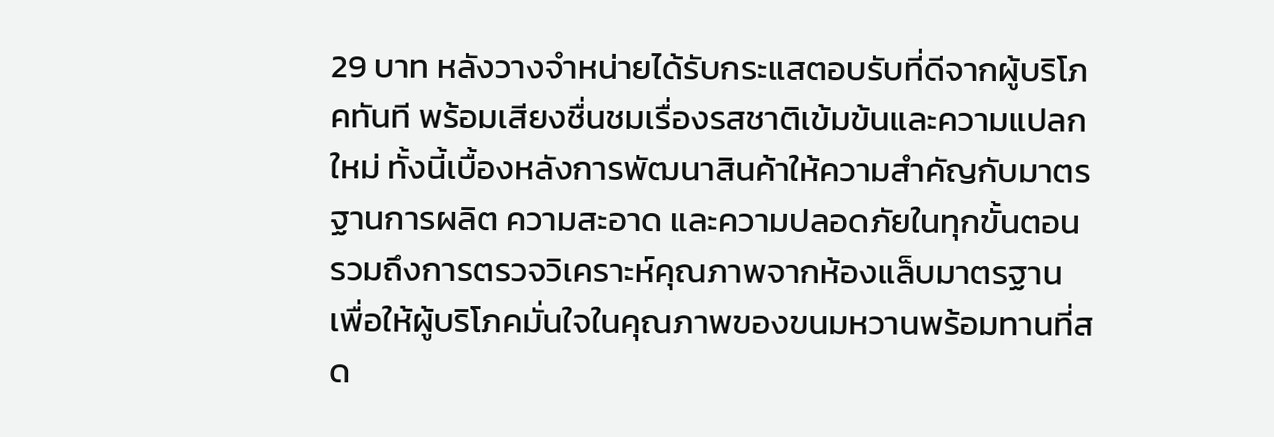29 บาท หลังวางจำหน่ายได้รับกระแสตอบรับที่ดีจากผู้บริโภคทันที พร้อมเสียงชื่นชมเรื่องรสชาติเข้มข้นและความแปลกใหม่ ทั้งนี้เบื้องหลังการพัฒนาสินค้าให้ความสำคัญกับมาตรฐานการผลิต ความสะอาด และความปลอดภัยในทุกขั้นตอน รวมถึงการตรวจวิเคราะห์คุณภาพจากห้องแล็บมาตรฐาน เพื่อให้ผู้บริโภคมั่นใจในคุณภาพของขนมหวานพร้อมทานที่สด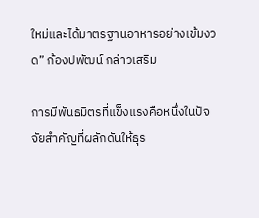ใหม่และได้มาตรฐานอาหารอย่างเข้มงวด” ก้องปพัฒน์ กล่าวเสริม

การมีพันธมิตรที่แข็งแรงคือหนึ่งในปัจจัยสำคัญที่ผลักดันให้ธุร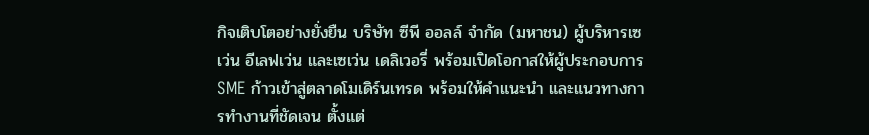กิจเติบโตอย่างยั่งยืน บริษัท ซีพี ออลล์ จำกัด (มหาชน) ผู้บริหารเซเว่น อีเลฟเว่น และเซเว่น เดลิเวอรี่ พร้อมเปิดโอกาสให้ผู้ประกอบการ SME ก้าวเข้าสู่ตลาดโมเดิร์นเทรด พร้อมให้คำแนะนำ และแนวทางการทำงานที่ชัดเจน ตั้งแต่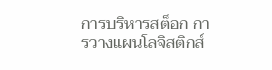การบริหารสต็อก การวางแผนโลจิสติกส์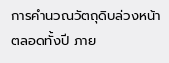การคำนวณวัตถุดิบล่วงหน้าตลอดทั้งปี ภาย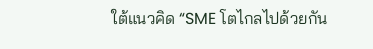ใต้แนวคิด “SME โตไกลไปด้วยกัน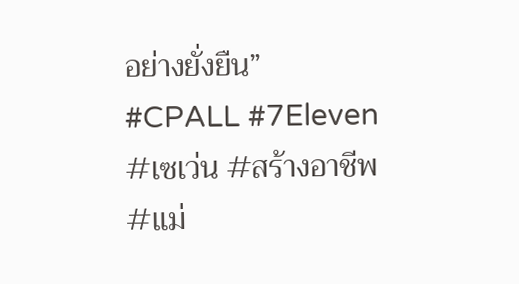อย่างยั่งยืน”
#CPALL #7Eleven #เซเว่น #สร้างอาชีพ #แม่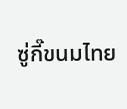ซู่กี๊ขนมไทย